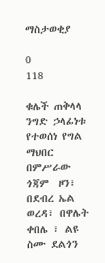ማስታወቂያ

0
118

ቁሌች ጠቅላላ ንግድ ኃላፊነቱ የተወሰነ የግል ማህበር በምሥራው ጎጃም  ዞን፣ በደብረ ኤል ወረዳ፣ በዋሌት ቀበሌ ፣ ልዩ ስሙ ደልጎን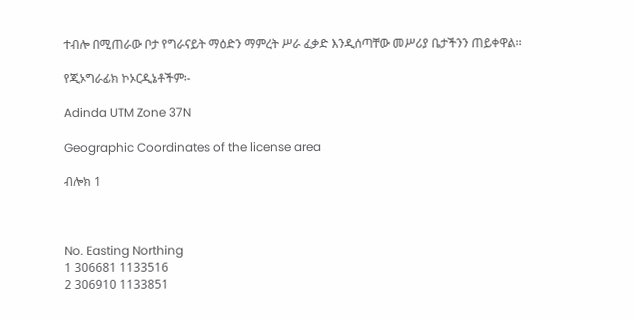ተብሎ በሚጠራው ቦታ የግራናይት ማዕድን ማምረት ሥራ ፈቃድ እንዲሰጣቸው መሥሪያ ቤታችንን ጠይቀዋል፡፡

የጂኦግራፊክ ኮኦርዲኔቶችም፡-

Adinda UTM Zone 37N

Geographic Coordinates of the license area

ብሎክ 1



No. Easting Northing
1 306681 1133516
2 306910 1133851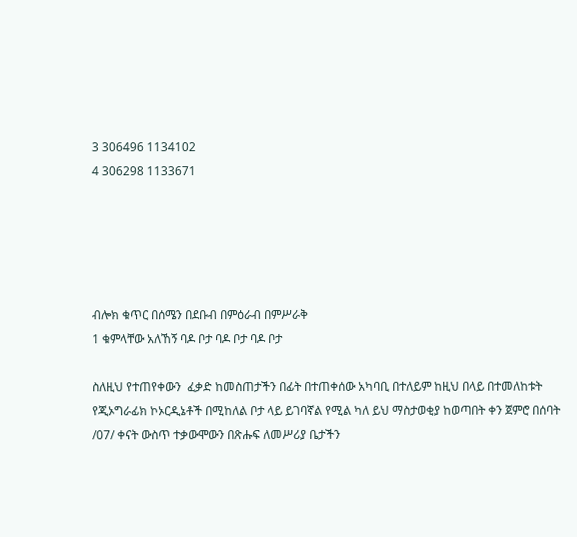3 306496 1134102
4 306298 1133671





ብሎክ ቁጥር በሰሜን በደቡብ በምዕራብ በምሥራቅ
1 ቁምላቸው አለኸኝ ባዶ ቦታ ባዶ ቦታ ባዶ ቦታ

ስለዚህ የተጠየቀውን  ፈቃድ ከመስጠታችን በፊት በተጠቀሰው አካባቢ በተለይም ከዚህ በላይ በተመለከቱት የጂኦግራፊክ ኮኦርዲኔቶች በሚከለል ቦታ ላይ ይገባኛል የሚል ካለ ይህ ማስታወቂያ ከወጣበት ቀን ጀምሮ በሰባት /07/ ቀናት ውስጥ ተቃውሞውን በጽሑፍ ለመሥሪያ ቤታችን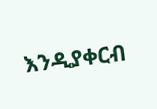እንዲያቀርብ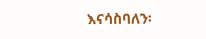እናሳስባለን፡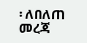፡ ለበለጠ መረጃ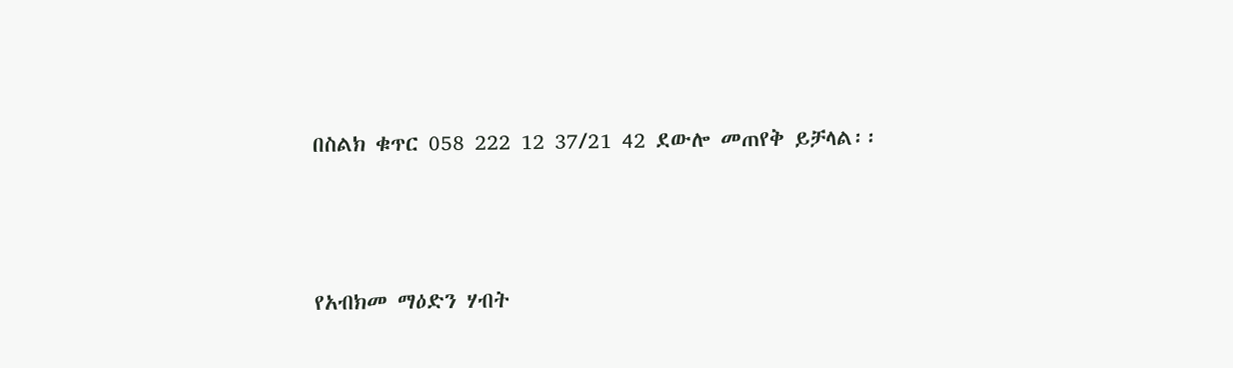በስልክ ቁጥር 058 222 12 37/21 42 ደውሎ መጠየቅ ይቻላል፡፡



የአብክመ ማዕድን ሃብት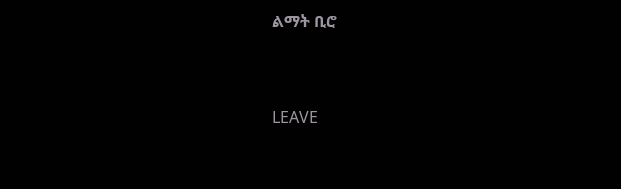ልማት ቢሮ



LEAVE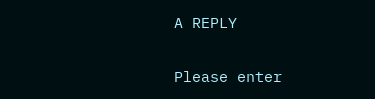A REPLY

Please enter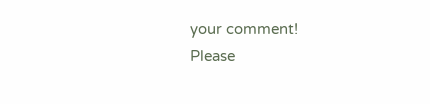your comment!
Please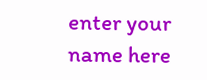enter your name here